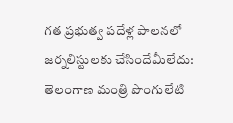గత ప్రభుత్వ పదేళ్ల పాలనలో జర్నలిస్టులకు చేసిందేమీలేదు: తెలంగాణ మంత్రి పొంగులేటి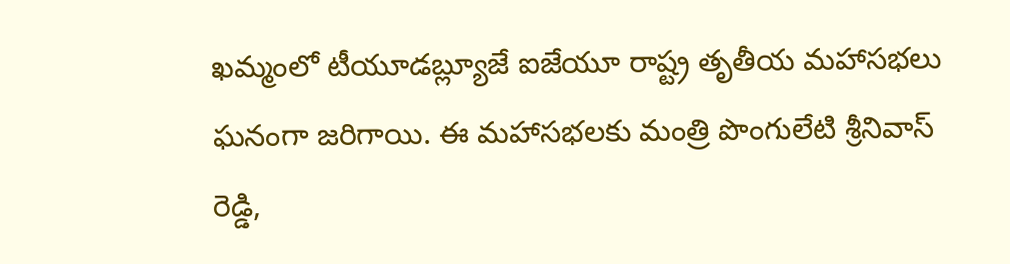ఖమ్మంలో టీయూడబ్ల్యూజే ఐజేయూ రాష్ట్ర తృతీయ మహాసభలు ఘనంగా జరిగాయి. ఈ మహాసభలకు మంత్రి పొంగులేటి శ్రీనివాస్ రెడ్డి,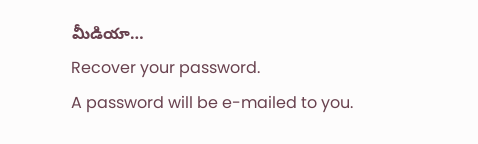మీడియా…
Recover your password.
A password will be e-mailed to you.